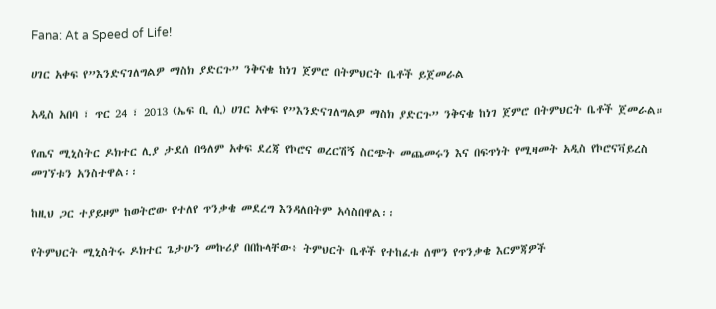Fana: At a Speed of Life!

ሀገር አቀፍ የ”እንድናገለግልዎ ማስክ ያድርጉ” ንቅናቄ ከነገ ጀምሮ በትምህርት ቤቶች ይጀመራል

አዲስ አበባ ፣ ጥር 24 ፣ 2013 (ኤፍ ቢ ሲ) ሀገር አቀፍ የ”እንድናገለግልዎ ማስክ ያድርጉ” ንቅናቄ ከነገ ጀምሮ በትምህርት ቤቶች ጀመራል።

የጤና ሚኒስትር ዶክተር ሊያ ታደሰ በዓለም አቀፍ ደረጃ የኮሮና ወረርሽኝ ስርጭት መጨመሩን እና በፍጥነት የሚዛመት አዲስ የኮሮናቫይረስ መገኘቱን አንስተዋል፡፡

ከዚህ ጋር ተያይዞም ከወትሮው የተለየ ጥንቃቄ መደረግ እንዳለበትም አሳስበዋል፡፡

የትምህርት ሚኒስትሩ ዶክተር ጌታሁን መኩሪያ በበኩላቸው፥ ትምህርት ቤቶች የተከፈቱ ሰሞን የጥንቃቄ እርምጃዎች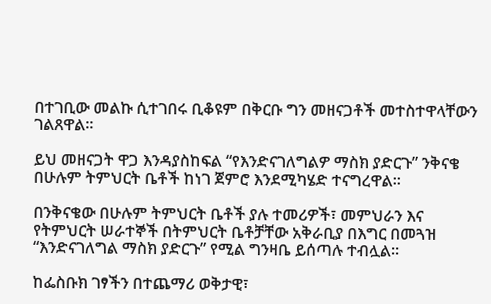በተገቢው መልኩ ሲተገበሩ ቢቆዩም በቅርቡ ግን መዘናጋቶች መተስተዋላቸውን ገልጸዋል።

ይህ መዘናጋት ዋጋ እንዳያስከፍል “የእንድናገለግልዎ ማስክ ያድርጉ” ንቅናቄ በሁሉም ትምህርት ቤቶች ከነገ ጀምሮ እንደሚካሄድ ተናግረዋል።

በንቅናቄው በሁሉም ትምህርት ቤቶች ያሉ ተመሪዎች፣ መምህራን እና የትምህርት ሠራተኞች በትምህርት ቤቶቻቸው አቅራቢያ በእግር በመጓዝ “እንድናገለግል ማስክ ያድርጉ” የሚል ግንዛቤ ይሰጣሉ ተብሏል።

ከፌስቡክ ገፃችን በተጨማሪ ወቅታዊ፣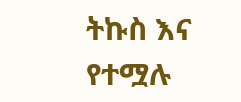ትኩስ እና የተሟሉ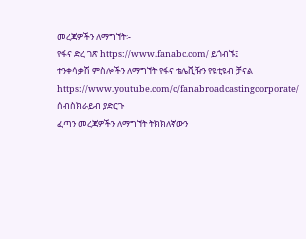መረጃዎችን ለማግኘት፡-
የፋና ድረ ገጽ https://www.fanabc.com/ ይጎብኙ፤
ተንቀሳቃሽ ምስሎችን ለማግኘት የፋና ቴሌቪዥን የዩቲዩብ ቻናል https://www.youtube.com/c/fanabroadcastingcorporate/ ሰብስክራይብ ያድርጉ
ፈጣን መረጃዎችን ለማግኘት ትክክለኛውን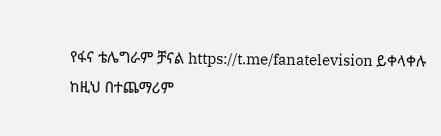የፋና ቴሌግራም ቻናል https://t.me/fanatelevision ይቀላቀሉ
ከዚህ በተጨማሪም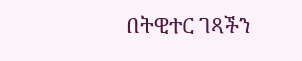በትዊተር ገጻችን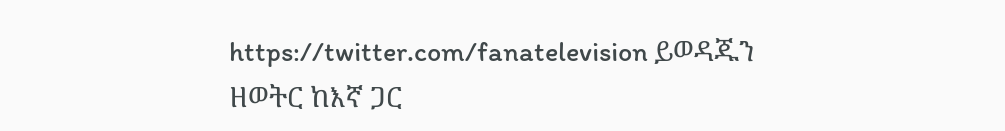https://twitter.com/fanatelevision ይወዳጁን
ዘወትር ከእኛ ጋር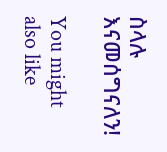ስላሉ እናመሰግናለን!

You might also like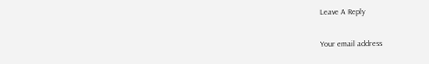Leave A Reply

Your email address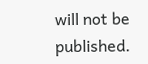will not be published.